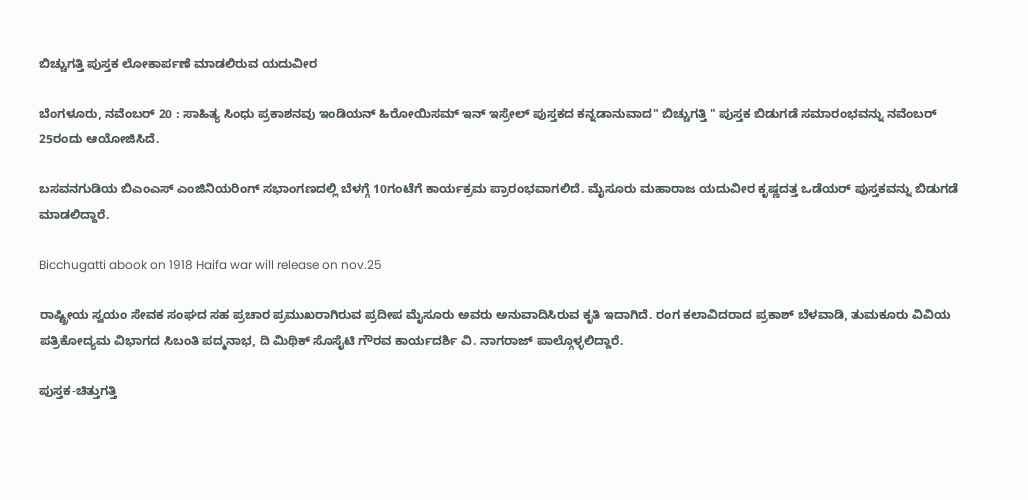ಬಿಚ್ಚುಗತ್ತಿ ಪುಸ್ತಕ ಲೋಕಾರ್ಪಣೆ ಮಾಡಲಿರುವ ಯದುವೀರ

ಬೆಂಗಳೂರು, ನವೆಂಬರ್ 20 : ಸಾಹಿತ್ಯ ಸಿಂಧು ಪ್ರಕಾಶನವು ಇಂಡಿಯನ್ ಹಿರೋಯಿಸಮ್ ಇನ್ ಇಸ್ರೇಲ್ ಪುಸ್ತಕದ ಕನ್ನಡಾನುವಾದ" ಬಿಚ್ಚುಗತ್ತಿ " ಪುಸ್ತಕ ಬಿಡುಗಡೆ ಸಮಾರಂಭವನ್ನು ನವೆಂಬರ್ 25ರಂದು ಆಯೋಜಿಸಿದೆ.

ಬಸವನಗುಡಿಯ ಬಿಎಂಎಸ್ ಎಂಜಿನಿಯರಿಂಗ್ ಸಭಾಂಗಣದಲ್ಲಿ ಬೆಳಗ್ಗೆ 10ಗಂಟೆಗೆ ಕಾರ್ಯಕ್ರಮ ಪ್ರಾರಂಭವಾಗಲಿದೆ. ಮೈಸೂರು ಮಹಾರಾಜ ಯದುವೀರ ಕೃಷ್ಣದತ್ತ ಒಡೆಯರ್ ಪುಸ್ತಕವನ್ನು ಬಿಡುಗಡೆ ಮಾಡಲಿದ್ದಾರೆ.

Bicchugatti abook on 1918 Haifa war will release on nov.25

ರಾಷ್ಟ್ರೀಯ ಸ್ವಯಂ ಸೇವಕ ಸಂಘದ ಸಹ ಪ್ರಚಾರ ಪ್ರಮುಖರಾಗಿರುವ ಪ್ರದೀಪ ಮೈಸೂರು ಅವರು ಅನುವಾದಿಸಿರುವ ಕೃತಿ ಇದಾಗಿದೆ. ರಂಗ ಕಲಾವಿದರಾದ ಪ್ರಕಾಶ್ ಬೆಳವಾಡಿ, ತುಮಕೂರು ವಿವಿಯ ಪತ್ರಿಕೋದ್ಯಮ ವಿಭಾಗದ ಸಿಬಂತಿ ಪದ್ಮನಾಭ, ದಿ ಮಿಥಿಕ್ ಸೊಸೈಟಿ ಗೌರವ ಕಾರ್ಯದರ್ಶಿ ವಿ. ನಾಗರಾಜ್ ಪಾಲ್ಗೊಳ್ಳಲಿದ್ದಾರೆ.

ಪುಸ್ತಕ-ಚಿತ್ತುಗತ್ತಿ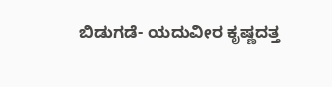ಬಿಡುಗಡೆ- ಯದುವೀರ ಕೃಷ್ಣದತ್ತ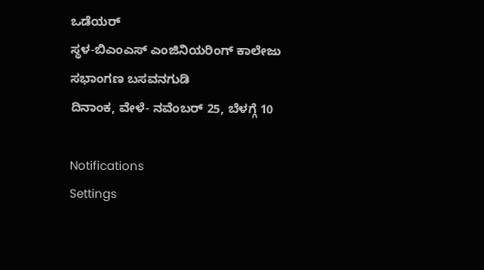ಒಡೆಯರ್
ಸ್ಥಳ-ಬಿಎಂಎಸ್ ಎಂಜಿನಿಯರಿಂಗ್ ಕಾಲೇಜು ಸಭಾಂಗಣ ಬಸವನಗುಡಿ
ದಿನಾಂಕ, ವೇಳೆ- ನವೆಂಬರ್ 25, ಬೆಳಗ್ಗೆ 10

Notifications
Settings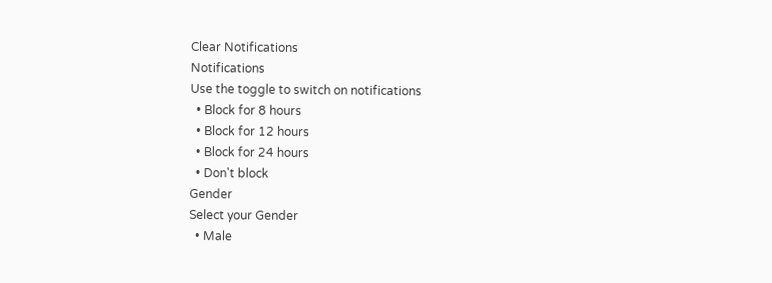Clear Notifications
Notifications
Use the toggle to switch on notifications
  • Block for 8 hours
  • Block for 12 hours
  • Block for 24 hours
  • Don't block
Gender
Select your Gender
  • Male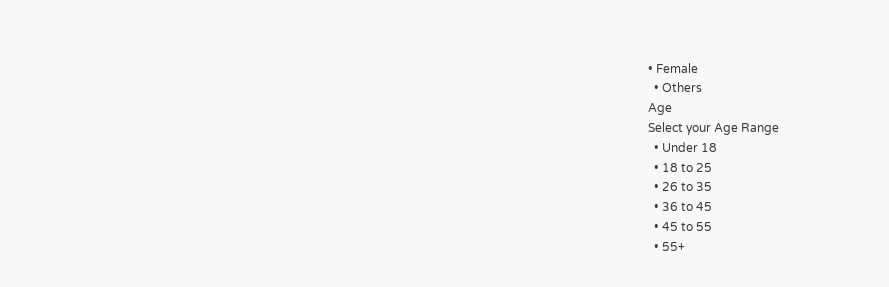• Female
  • Others
Age
Select your Age Range
  • Under 18
  • 18 to 25
  • 26 to 35
  • 36 to 45
  • 45 to 55
  • 55+